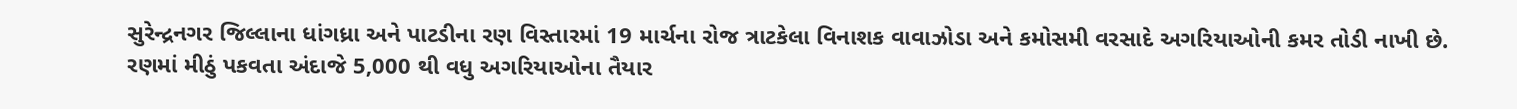સુરેન્દ્રનગર જિલ્લાના ધાંગધ્રા અને પાટડીના રણ વિસ્તારમાં 19 માર્ચના રોજ ત્રાટકેલા વિનાશક વાવાઝોડા અને કમોસમી વરસાદે અગરિયાઓની કમર તોડી નાખી છે.
રણમાં મીઠું પકવતા અંદાજે 5,000 થી વધુ અગરિયાઓના તૈયાર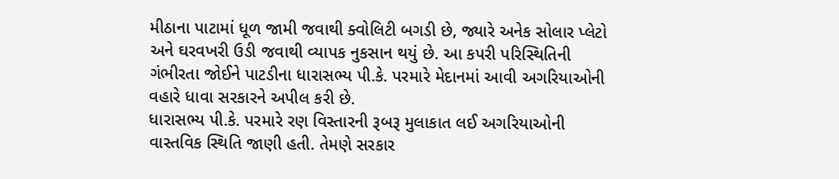મીઠાના પાટામાં ધૂળ જામી જવાથી ક્વોલિટી બગડી છે, જ્યારે અનેક સોલાર પ્લેટો અને ઘરવખરી ઉડી જવાથી વ્યાપક નુકસાન થયું છે. આ કપરી પરિસ્થિતિની ગંભીરતા જોઈને પાટડીના ધારાસભ્ય પી.કે. પરમારે મેદાનમાં આવી અગરિયાઓની વહારે ધાવા સરકારને અપીલ કરી છે.
ધારાસભ્ય પી.કે. પરમારે રણ વિસ્તારની રૂબરૂ મુલાકાત લઈ અગરિયાઓની વાસ્તવિક સ્થિતિ જાણી હતી. તેમણે સરકાર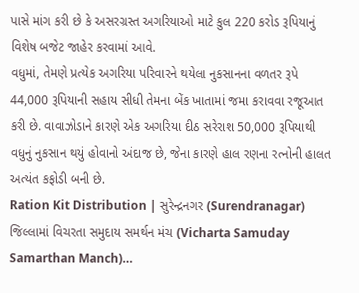પાસે માંગ કરી છે કે અસરગ્રસ્ત અગરિયાઓ માટે કુલ 220 કરોડ રૂપિયાનું વિશેષ બજેટ જાહેર કરવામાં આવે.
વધુમાં, તેમણે પ્રત્યેક અગરિયા પરિવારને થયેલા નુકસાનના વળતર રૂપે 44,000 રૂપિયાની સહાય સીધી તેમના બેંક ખાતામાં જમા કરાવવા રજૂઆત કરી છે. વાવાઝોડાને કારણે એક અગરિયા દીઠ સરેરાશ 50,000 રૂપિયાથી વધુનું નુકસાન થયું હોવાનો અંદાજ છે, જેના કારણે હાલ રણના રત્નોની હાલત અત્યંત કફોડી બની છે.
Ration Kit Distribution | સુરેન્દ્રનગર (Surendranagar) જિલ્લામાં વિચરતા સમુદાય સમર્થન મંચ (Vicharta Samuday Samarthan Manch)…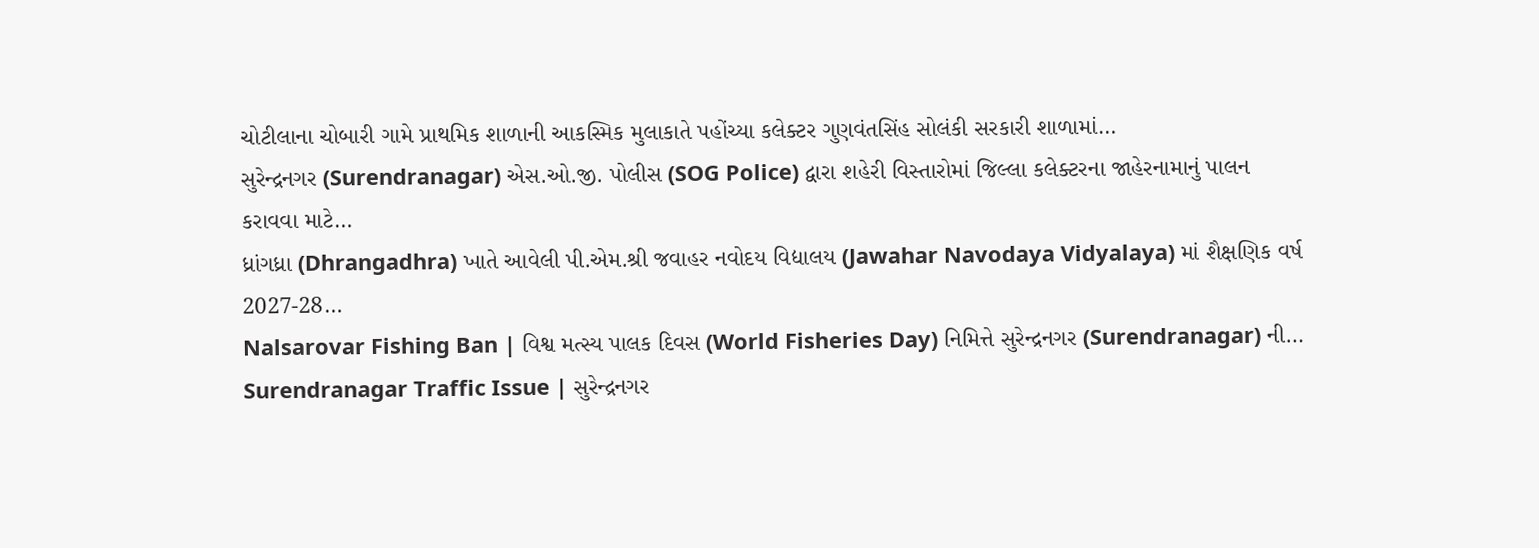ચોટીલાના ચોબારી ગામે પ્રાથમિક શાળાની આકસ્મિક મુલાકાતે પહોંચ્યા કલેક્ટર ગુણવંતસિંહ સોલંકી સરકારી શાળામાં…
સુરેન્દ્રનગર (Surendranagar) એસ.ઓ.જી. પોલીસ (SOG Police) દ્વારા શહેરી વિસ્તારોમાં જિલ્લા કલેક્ટરના જાહેરનામાનું પાલન કરાવવા માટે…
ધ્રાંગધ્રા (Dhrangadhra) ખાતે આવેલી પી.એમ.શ્રી જવાહર નવોદય વિદ્યાલય (Jawahar Navodaya Vidyalaya) માં શૈક્ષણિક વર્ષ 2027-28…
Nalsarovar Fishing Ban | વિશ્વ મત્સ્ય પાલક દિવસ (World Fisheries Day) નિમિત્તે સુરેન્દ્રનગર (Surendranagar) ની…
Surendranagar Traffic Issue | સુરેન્દ્રનગર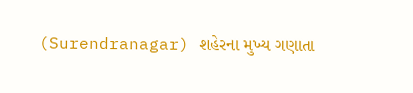(Surendranagar) શહેરના મુખ્ય ગણાતા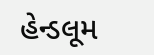હેન્ડલૂમ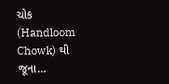ચોક (Handloom Chowk) થી જૂના…